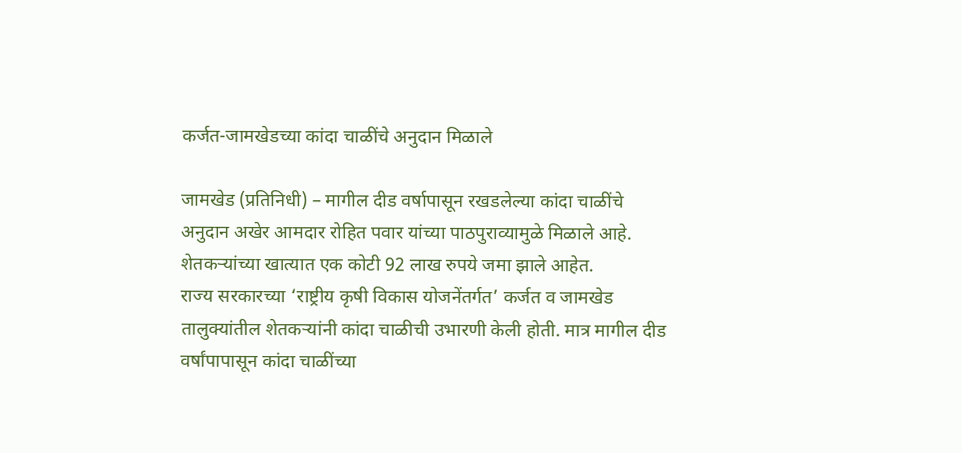कर्जत-जामखेडच्या कांदा चाळींचे अनुदान मिळाले

जामखेड (प्रतिनिधी) – मागील दीड वर्षापासून रखडलेल्या कांदा चाळींचे अनुदान अखेर आमदार रोहित पवार यांच्या पाठपुराव्यामुळे मिळाले आहे. शेतकऱ्यांच्या खात्यात एक कोटी 92 लाख रुपये जमा झाले आहेत.
राज्य सरकारच्या ‘राष्ट्रीय कृषी विकास योजनेंतर्गत’ कर्जत व जामखेड तालुक्यांतील शेतकऱ्यांनी कांदा चाळीची उभारणी केली होती. मात्र मागील दीड वर्षांपापासून कांदा चाळींच्या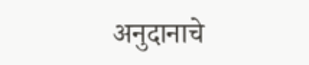अनुदानाचे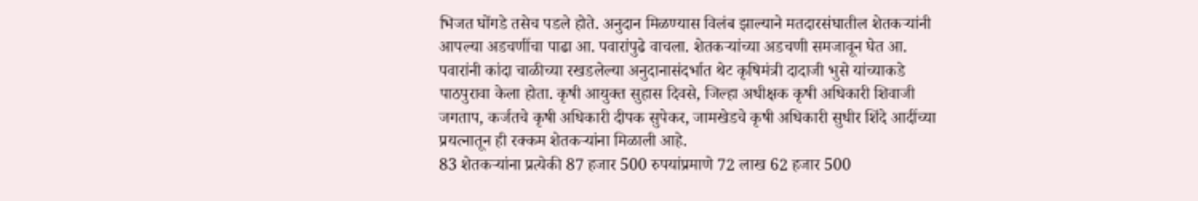भिजत घोंगडे तसेच पडले होते. अनुदान मिळण्यास विलंब झाल्याने मतदारसंघातील शेतकऱ्यांनी आपल्या अडचणींचा पाढा आ. पवारांपुढे वाचला. शेतकऱ्यांच्या अडचणी समजावून घेत आ. पवारांनी कांदा चाळीच्या रखडलेल्या अनुदानासंदर्भात थेट कृषिमंत्री दादाजी भुसे यांच्याकडे पाठपुरावा केला होता. कृषी आयुक्त सुहास दिवसे, जिल्हा अधीक्षक कृषी अधिकारी शिवाजी जगताप, कर्जतचे कृषी अधिकारी दीपक सुपेकर, जामखेडचे कृषी अधिकारी सुधीर शिंदे आदींच्या प्रयत्नातून ही रक्कम शेतकऱ्यांना मिळाली आहे.
83 शेतकऱ्यांना प्रत्येकी 87 हजार 500 रुपयांप्रमाणे 72 लाख 62 हजार 500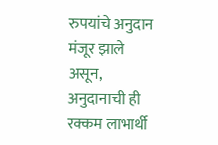रुपयांचे अनुदान मंजूर झाले असून, अनुदानाची ही रक्कम लाभार्थी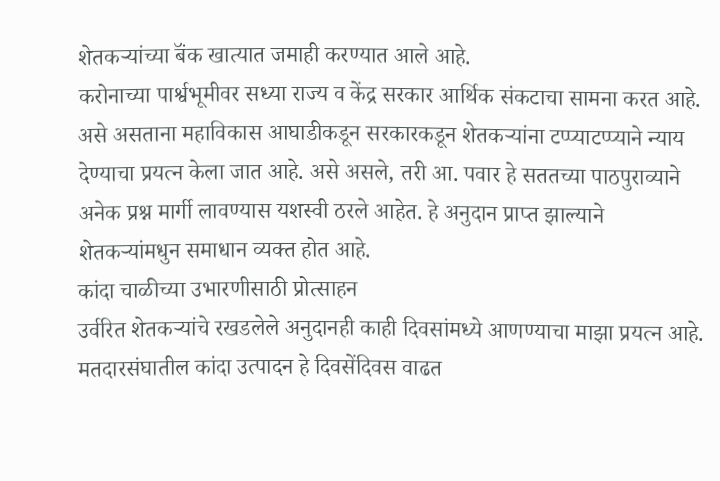शेतकऱ्यांच्या बॅंक खात्यात जमाही करण्यात आले आहे.
करोनाच्या पार्श्वभूमीवर सध्या राज्य व केंद्र सरकार आर्थिक संकटाचा सामना करत आहे. असे असताना महाविकास आघाडीकडून सरकारकडून शेतकऱ्यांना टप्प्याटप्प्याने न्याय देण्याचा प्रयत्न केला जात आहे. असे असले, तरी आ. पवार हे सततच्या पाठपुराव्याने अनेक प्रश्न मार्गी लावण्यास यशस्वी ठरले आहेत. हे अनुदान प्राप्त झाल्याने शेतकऱ्यांमधुन समाधान व्यक्त होत आहे.
कांदा चाळीच्या उभारणीसाठी प्रोत्साहन
उर्वरित शेतकऱ्यांचे रखडलेले अनुदानही काही दिवसांमध्ये आणण्याचा माझा प्रयत्न आहे. मतदारसंघातील कांदा उत्पादन हे दिवसेंदिवस वाढत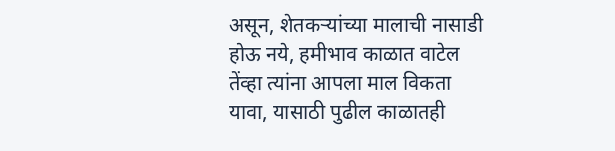असून, शेतकऱ्यांच्या मालाची नासाडी होऊ नये, हमीभाव काळात वाटेल तेंव्हा त्यांना आपला माल विकता यावा, यासाठी पुढील काळातही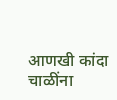आणखी कांदा चाळींना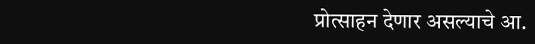प्रोत्साहन देणार असल्याचे आ.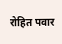रोहित पवार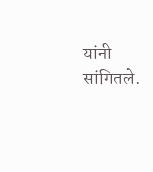यांनी सांगितले.